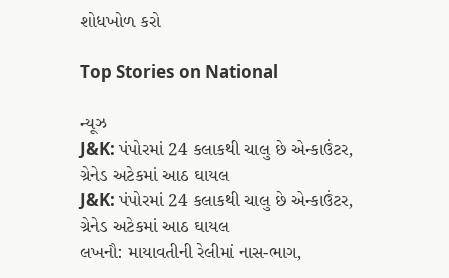શોધખોળ કરો

Top Stories on National

ન્યૂઝ
J&K: પંપોરમાં 24 કલાકથી ચાલુ છે એન્કાઉંટર, ગ્રેનેડ અટેકમાં આઠ ઘાયલ
J&K: પંપોરમાં 24 કલાકથી ચાલુ છે એન્કાઉંટર, ગ્રેનેડ અટેકમાં આઠ ઘાયલ
લખનૌ: માયાવતીની રેલીમાં નાસ-ભાગ,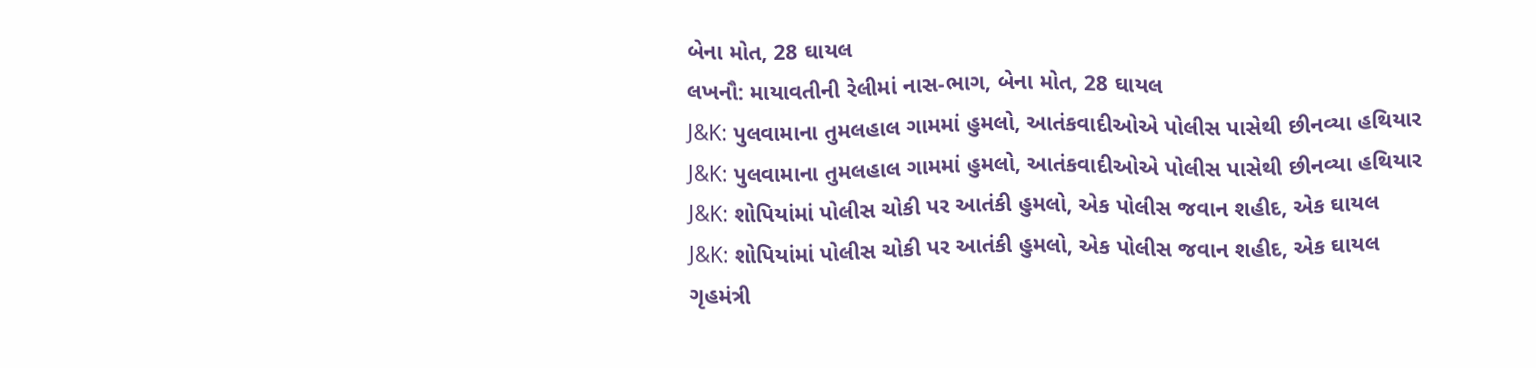બેના મોત, 28 ઘાયલ
લખનૌ: માયાવતીની રેલીમાં નાસ-ભાગ, બેના મોત, 28 ઘાયલ
J&K: પુલવામાના તુમલહાલ ગામમાં હુમલો, આતંકવાદીઓએ પોલીસ પાસેથી છીનવ્યા હથિયાર
J&K: પુલવામાના તુમલહાલ ગામમાં હુમલો, આતંકવાદીઓએ પોલીસ પાસેથી છીનવ્યા હથિયાર
J&K: શોપિયાંમાં પોલીસ ચોકી પર આતંકી હુમલો, એક પોલીસ જવાન શહીદ, એક ઘાયલ
J&K: શોપિયાંમાં પોલીસ ચોકી પર આતંકી હુમલો, એક પોલીસ જવાન શહીદ, એક ઘાયલ
ગૃહમંત્રી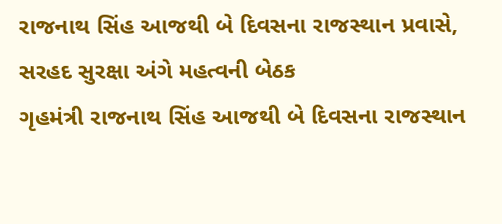રાજનાથ સિંહ આજથી બે દિવસના રાજસ્થાન પ્રવાસે, સરહદ સુરક્ષા અંગે મહત્વની બેઠક
ગૃહમંત્રી રાજનાથ સિંહ આજથી બે દિવસના રાજસ્થાન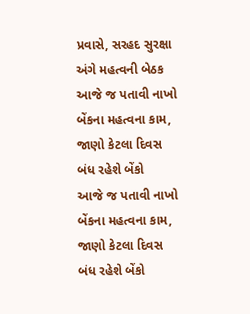પ્રવાસે, સરહદ સુરક્ષા અંગે મહત્વની બેઠક
આજે જ પતાવી નાખો બેંકના મહત્વના કામ, જાણો કેટલા દિવસ બંધ રહેશે બેંકો
આજે જ પતાવી નાખો બેંકના મહત્વના કામ, જાણો કેટલા દિવસ બંધ રહેશે બેંકો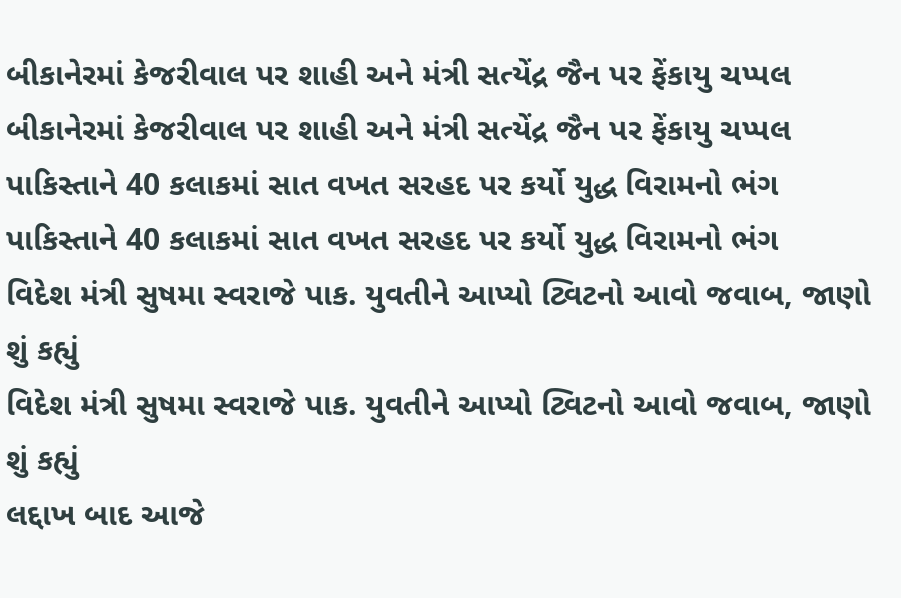બીકાનેરમાં કેજરીવાલ પર શાહી અને મંત્રી સત્યેંદ્ર જૈન પર ફેંકાયુ ચપ્પલ
બીકાનેરમાં કેજરીવાલ પર શાહી અને મંત્રી સત્યેંદ્ર જૈન પર ફેંકાયુ ચપ્પલ
પાકિસ્તાને 40 કલાકમાં સાત વખત સરહદ પર કર્યો યુદ્ધ વિરામનો ભંગ
પાકિસ્તાને 40 કલાકમાં સાત વખત સરહદ પર કર્યો યુદ્ધ વિરામનો ભંગ
વિદેશ મંત્રી સુષમા સ્વરાજે પાક. યુવતીને આપ્યો ટ્વિટનો આવો જવાબ, જાણો શું કહ્યું
વિદેશ મંત્રી સુષમા સ્વરાજે પાક. યુવતીને આપ્યો ટ્વિટનો આવો જવાબ, જાણો શું કહ્યું
લદ્દાખ બાદ આજે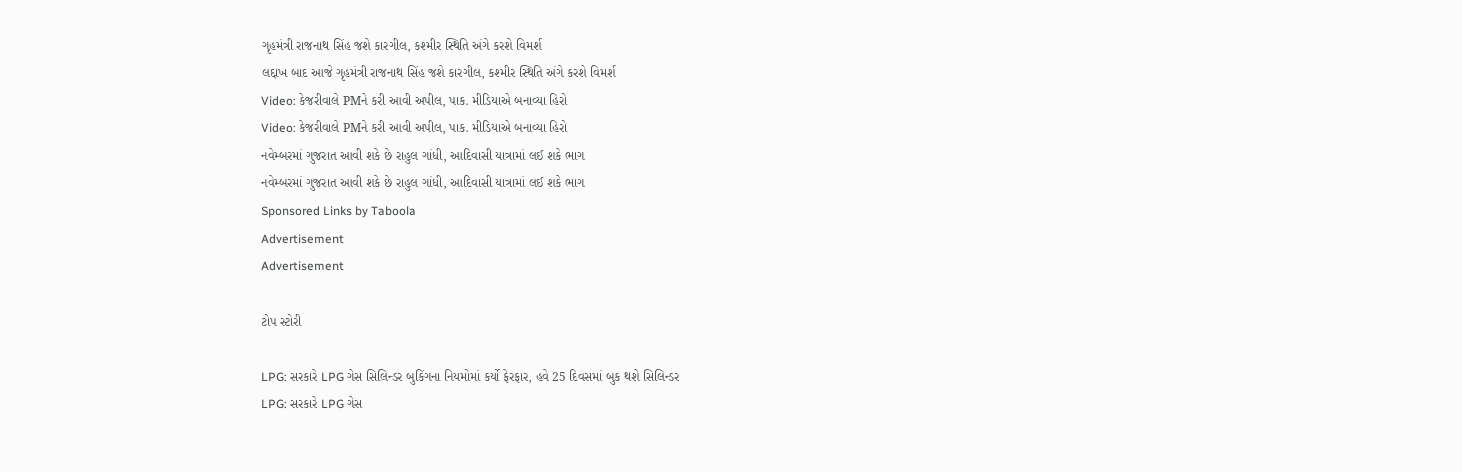ગૃહમંત્રી રાજનાથ સિંહ જશે કારગીલ, કશ્મીર સ્થિતિ અંગે કરશે વિમર્શ
લદ્દાખ બાદ આજે ગૃહમંત્રી રાજનાથ સિંહ જશે કારગીલ, કશ્મીર સ્થિતિ અંગે કરશે વિમર્શ
Video: કેજરીવાલે PMને કરી આવી અપીલ, પાક. મીડિયાએ બનાવ્યા હિરો
Video: કેજરીવાલે PMને કરી આવી અપીલ, પાક. મીડિયાએ બનાવ્યા હિરો
નવેમ્બરમાં ગુજરાત આવી શકે છે રાહુલ ગાંધી, આદિવાસી યાત્રામાં લઈ શકે ભાગ
નવેમ્બરમાં ગુજરાત આવી શકે છે રાહુલ ગાંધી, આદિવાસી યાત્રામાં લઈ શકે ભાગ
Sponsored Links by Taboola
Advertisement
Advertisement

ટોપ સ્ટોરી

LPG: સરકારે LPG ગેસ સિલિન્ડર બુકિંગના નિયમોમાં કર્યો ફેરફાર, હવે 25 દિવસમાં બુક થશે સિલિન્ડર
LPG: સરકારે LPG ગેસ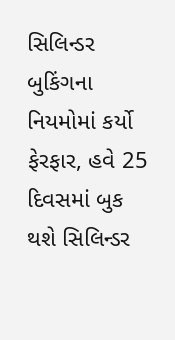સિલિન્ડર બુકિંગના નિયમોમાં કર્યો ફેરફાર, હવે 25 દિવસમાં બુક થશે સિલિન્ડર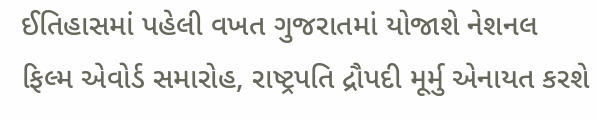ઈતિહાસમાં પહેલી વખત ગુજરાતમાં યોજાશે નેશનલ ફિલ્મ એવોર્ડ સમારોહ, રાષ્ટ્રપતિ દ્રૌપદી મૂર્મુ એનાયત કરશે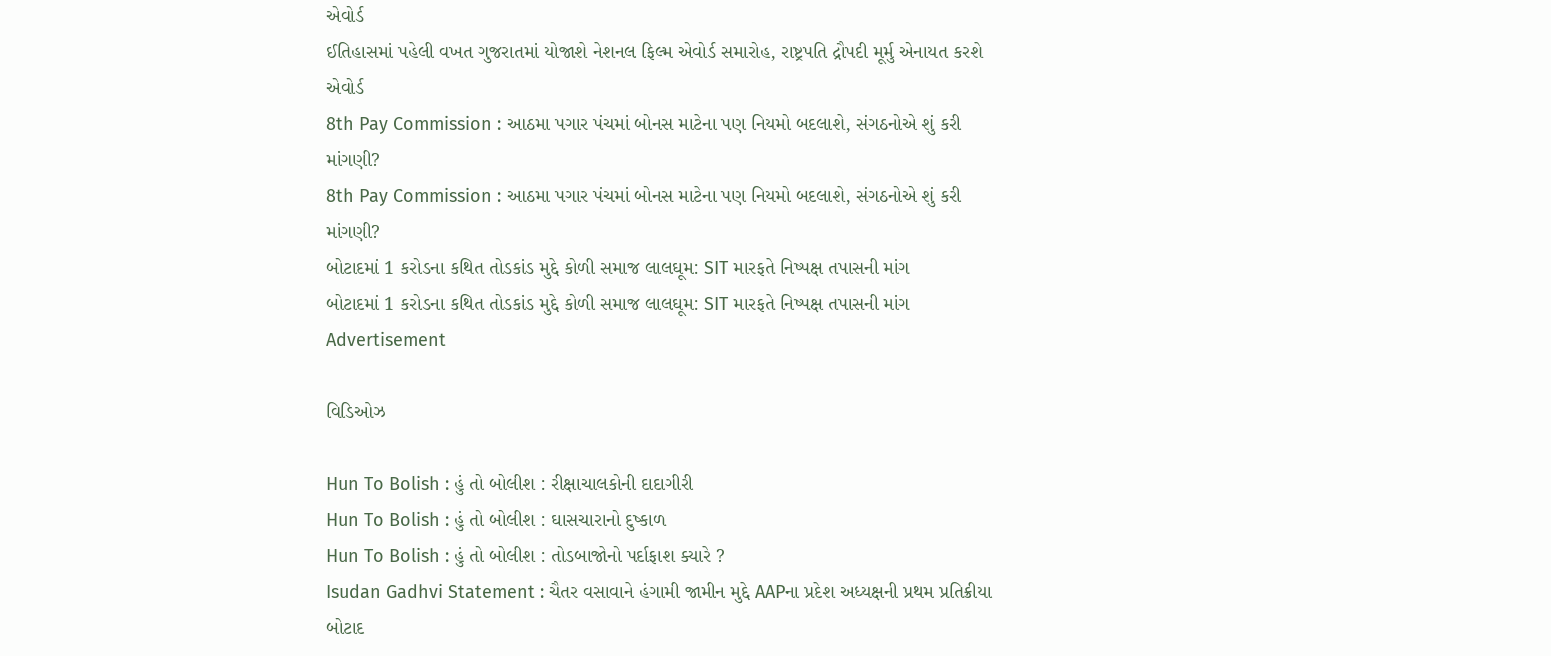એવોર્ડ
ઈતિહાસમાં પહેલી વખત ગુજરાતમાં યોજાશે નેશનલ ફિલ્મ એવોર્ડ સમારોહ, રાષ્ટ્રપતિ દ્રૌપદી મૂર્મુ એનાયત કરશે એવોર્ડ
8th Pay Commission : આઠમા પગાર પંચમાં બોનસ માટેના પણ નિયમો બદલાશે, સંગઠનોએ શું કરી માંગણી?
8th Pay Commission : આઠમા પગાર પંચમાં બોનસ માટેના પણ નિયમો બદલાશે, સંગઠનોએ શું કરી માંગણી?
બોટાદમાં 1 કરોડના કથિત તોડકાંડ મુદ્દે કોળી સમાજ લાલઘૂમ: SIT મારફતે નિષ્પક્ષ તપાસની માંગ
બોટાદમાં 1 કરોડના કથિત તોડકાંડ મુદ્દે કોળી સમાજ લાલઘૂમ: SIT મારફતે નિષ્પક્ષ તપાસની માંગ
Advertisement

વિડિઓઝ

Hun To Bolish : હું તો બોલીશ : રીક્ષાચાલકોની દાદાગીરી
Hun To Bolish : હું તો બોલીશ : ઘાસચારાનો દુષ્કાળ
Hun To Bolish : હું તો બોલીશ : તોડબાજોનો પર્દાફાશ ક્યારે ?
Isudan Gadhvi Statement : ચૈતર વસાવાને હંગામી જામીન મુદ્દે AAPના પ્રદેશ અધ્યક્ષની પ્રથમ પ્રતિક્રીયા
બોટાદ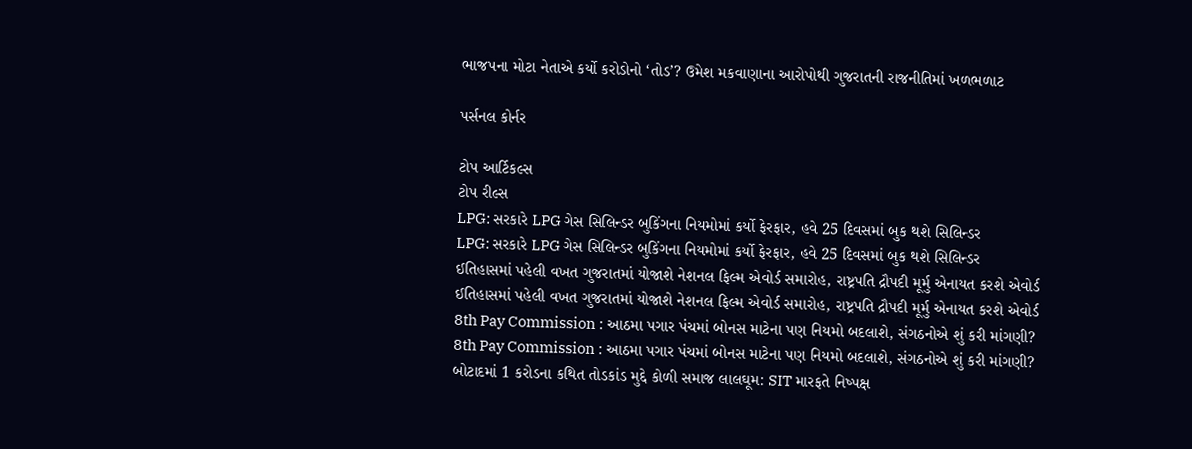ભાજપના મોટા નેતાએ કર્યો કરોડોનો ‘તોડ’? ઉમેશ મકવાણાના આરોપોથી ગુજરાતની રાજનીતિમાં ખળભળાટ

પર્સનલ કોર્નર

ટોપ આર્ટિકલ્સ
ટોપ રીલ્સ
LPG: સરકારે LPG ગેસ સિલિન્ડર બુકિંગના નિયમોમાં કર્યો ફેરફાર, હવે 25 દિવસમાં બુક થશે સિલિન્ડર
LPG: સરકારે LPG ગેસ સિલિન્ડર બુકિંગના નિયમોમાં કર્યો ફેરફાર, હવે 25 દિવસમાં બુક થશે સિલિન્ડર
ઈતિહાસમાં પહેલી વખત ગુજરાતમાં યોજાશે નેશનલ ફિલ્મ એવોર્ડ સમારોહ, રાષ્ટ્રપતિ દ્રૌપદી મૂર્મુ એનાયત કરશે એવોર્ડ
ઈતિહાસમાં પહેલી વખત ગુજરાતમાં યોજાશે નેશનલ ફિલ્મ એવોર્ડ સમારોહ, રાષ્ટ્રપતિ દ્રૌપદી મૂર્મુ એનાયત કરશે એવોર્ડ
8th Pay Commission : આઠમા પગાર પંચમાં બોનસ માટેના પણ નિયમો બદલાશે, સંગઠનોએ શું કરી માંગણી?
8th Pay Commission : આઠમા પગાર પંચમાં બોનસ માટેના પણ નિયમો બદલાશે, સંગઠનોએ શું કરી માંગણી?
બોટાદમાં 1 કરોડના કથિત તોડકાંડ મુદ્દે કોળી સમાજ લાલઘૂમ: SIT મારફતે નિષ્પક્ષ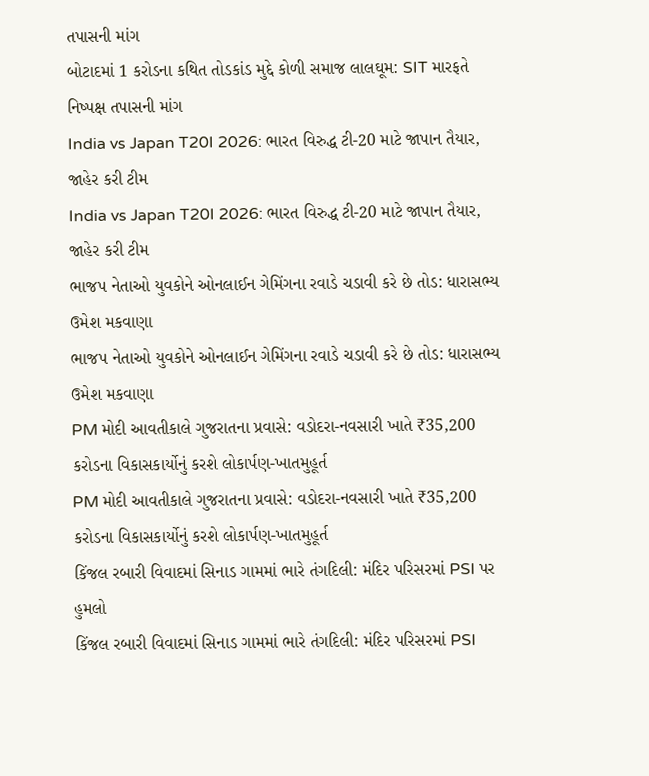તપાસની માંગ
બોટાદમાં 1 કરોડના કથિત તોડકાંડ મુદ્દે કોળી સમાજ લાલઘૂમ: SIT મારફતે નિષ્પક્ષ તપાસની માંગ
India vs Japan T20I 2026: ભારત વિરુદ્ધ ટી-20 માટે જાપાન તૈયાર, જાહેર કરી ટીમ
India vs Japan T20I 2026: ભારત વિરુદ્ધ ટી-20 માટે જાપાન તૈયાર, જાહેર કરી ટીમ
ભાજપ નેતાઓ યુવકોને ઓનલાઈન ગેમિંગના રવાડે ચડાવી કરે છે તોડ: ધારાસભ્ય ઉમેશ મકવાણા
ભાજપ નેતાઓ યુવકોને ઓનલાઈન ગેમિંગના રવાડે ચડાવી કરે છે તોડ: ધારાસભ્ય ઉમેશ મકવાણા
PM મોદી આવતીકાલે ગુજરાતના પ્રવાસે: વડોદરા-નવસારી ખાતે ₹35,200 કરોડના વિકાસકાર્યોનું કરશે લોકાર્પણ-ખાતમુહૂર્ત
PM મોદી આવતીકાલે ગુજરાતના પ્રવાસે: વડોદરા-નવસારી ખાતે ₹35,200 કરોડના વિકાસકાર્યોનું કરશે લોકાર્પણ-ખાતમુહૂર્ત
કિંજલ રબારી વિવાદમાં સિનાડ ગામમાં ભારે તંગદિલી: મંદિર પરિસરમાં PSI પર હુમલો
કિંજલ રબારી વિવાદમાં સિનાડ ગામમાં ભારે તંગદિલી: મંદિર પરિસરમાં PSI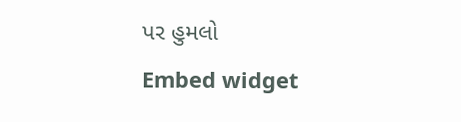પર હુમલો
Embed widget